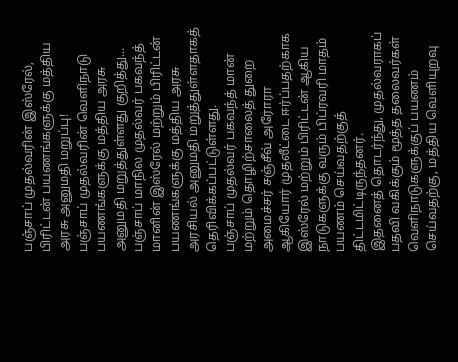பஞ்சாப் முதல்வரின் இஸ்ரேல், பிரிட்டன் பயணங்களுக்கு மத்திய அரசு அனுமதி மறுப்பு!
பஞ்சாப் முதல்வரின் வெளிநாடு பயணங்களுக்கு மத்திய அரசு அனுமதி மறுத்துள்ளது குறித்து...
பஞ்சாப் மாநில முதல்வர் பகவந்த் மானின் இஸ்ரேல் மற்றும் பிரிட்டன் பயணங்களுக்கு மத்திய அரசு அரசியல் அனுமதி மறுத்துள்ளதாகத் தெரிவிக்கப்பட்டுள்ளது.
பஞ்சாப் முதல்வர் பகவந்த் மான் மற்றும் தொழிற்சாலைத் துறை அமைச்சர் சஞ்சீவ் அரோரா ஆகியோர் முதலீட்டை ஈர்ப்பதற்காக இஸ்ரேல் மற்றும் பிரிட்டன் ஆகிய நாடுகளுக்கு வரும் பிப்ரவரி மாதம் பயணம் செய்வதற்குத் திட்டமிட்டிருந்தனர்.
இதனைத் தொடர்ந்து, முதல்வராகப் பதவி வகிக்கும் மூத்த தலைவர்கள் வெளிநாடுகளுக்குப் பயணம் செய்வதற்கு, மத்திய வெளியுறவு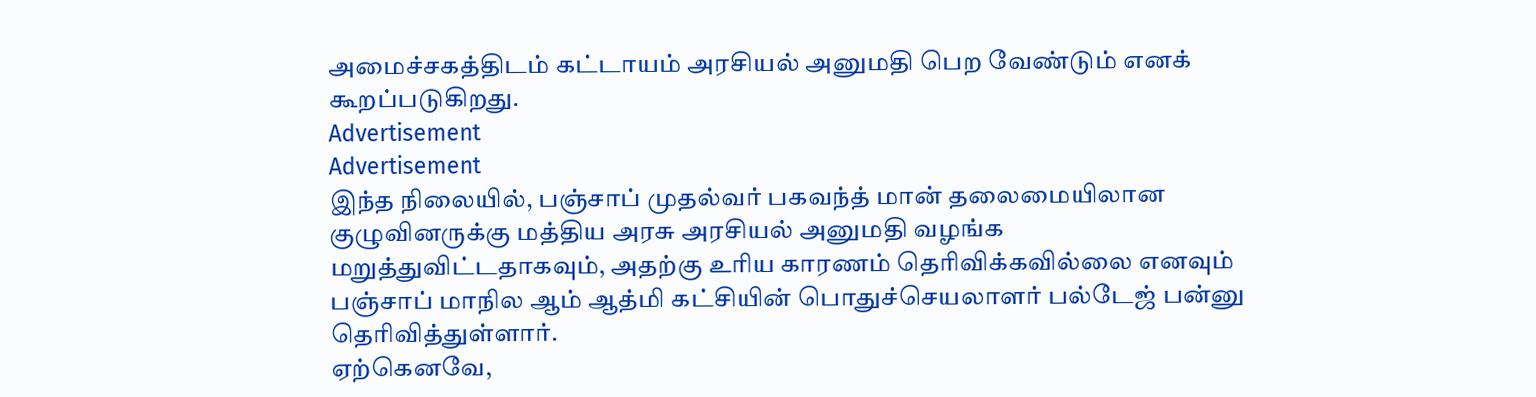அமைச்சகத்திடம் கட்டாயம் அரசியல் அனுமதி பெற வேண்டும் எனக் கூறப்படுகிறது.
Advertisement
Advertisement
இந்த நிலையில், பஞ்சாப் முதல்வர் பகவந்த் மான் தலைமையிலான குழுவினருக்கு மத்திய அரசு அரசியல் அனுமதி வழங்க மறுத்துவிட்டதாகவும், அதற்கு உரிய காரணம் தெரிவிக்கவில்லை எனவும் பஞ்சாப் மாநில ஆம் ஆத்மி கட்சியின் பொதுச்செயலாளர் பல்டேஜ் பன்னு தெரிவித்துள்ளார்.
ஏற்கெனவே,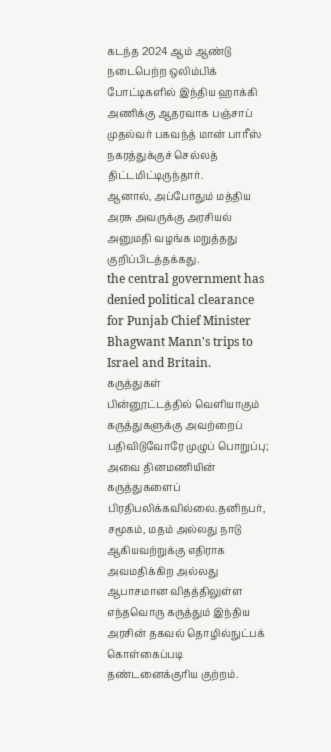கடந்த 2024 ஆம் ஆண்டு நடைபெற்ற ஒலிம்பிக் போட்டிகளில் இந்திய ஹாக்கி அணிக்கு ஆதரவாக பஞ்சாப் முதல்வர் பகவந்த் மான் பாரீஸ் நகரத்துக்குச் செல்லத் திட்டமிட்டிருந்தார்.
ஆனால், அப்போதும் மத்திய அரசு அவருக்கு அரசியல் அனுமதி வழங்க மறுத்தது குறிப்பிடத்தக்கது.
the central government has denied political clearance for Punjab Chief Minister Bhagwant Mann's trips to Israel and Britain.
கருத்துகள்
பின்னூட்டத்தில் வெளியாகும் கருத்துகளுக்கு அவற்றைப் பதிவிடுவோரே முழுப் பொறுப்பு; அவை தினமணியின் கருத்துகளைப் பிரதிபலிக்கவில்லை.தனிநபர், சமூகம், மதம் அல்லது நாடு ஆகியவற்றுக்கு எதிராக அவமதிக்கிற அல்லது ஆபாசமான விதத்திலுள்ள எந்தவொரு கருத்தும் இந்திய அரசின் தகவல் தொழில்நுட்பக் கொள்கைப்படி தண்டனைக்குரிய குற்றம்.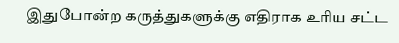இதுபோன்ற கருத்துகளுக்கு எதிராக உரிய சட்ட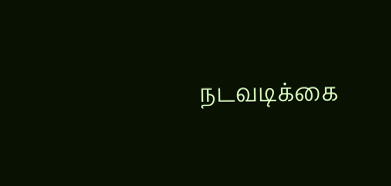நடவடிக்கை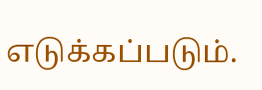எடுக்கப்படும்.